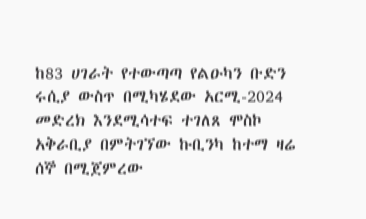ከ83 ሀገራት የተውጣጣ የልዑካን ቡድን ሩሲያ ውስጥ በሚካሄደው አርሚ-2024 መድረክ እንደሚሳተፍ ተገለጸ ሞስኮ አቅራቢያ በምትገኘው ኩቢንካ ከተማ ዛሬ ሰኞ በሚጀምረው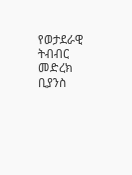የወታደራዊ ትብብር መድረክ ቢያንስ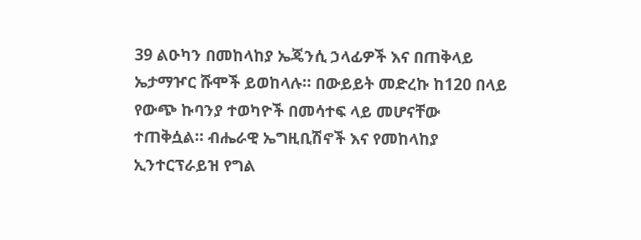39 ልዑካን በመከላከያ ኤጄንሲ ኃላፊዎች እና በጠቅላይ ኤታማዦር ሹሞች ይወከላሉ። በውይይት መድረኩ ከ120 በላይ የውጭ ኩባንያ ተወካዮች በመሳተፍ ላይ መሆናቸው ተጠቅሷል። ብሔራዊ ኤግዚቢሽኖች እና የመከላከያ ኢንተርፕራይዝ የግል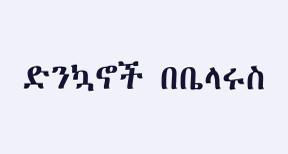ድንኳኖች በቤላሩስ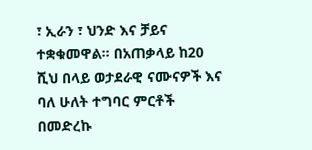፣ ኢራን ፣ ህንድ እና ቻይና ተቋቁመዋል። በአጠቃላይ ከ20 ሺህ በላይ ወታደራዊ ናሙናዎች እና ባለ ሁለት ተግባር ምርቶች በመድረኩ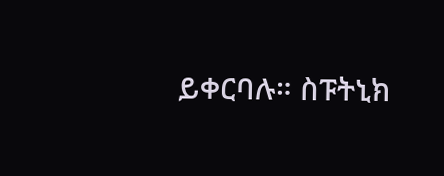ይቀርባሉ። ስፑትኒክ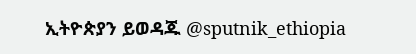ኢትዮጵያን ይወዳጁ @sputnik_ethiopia